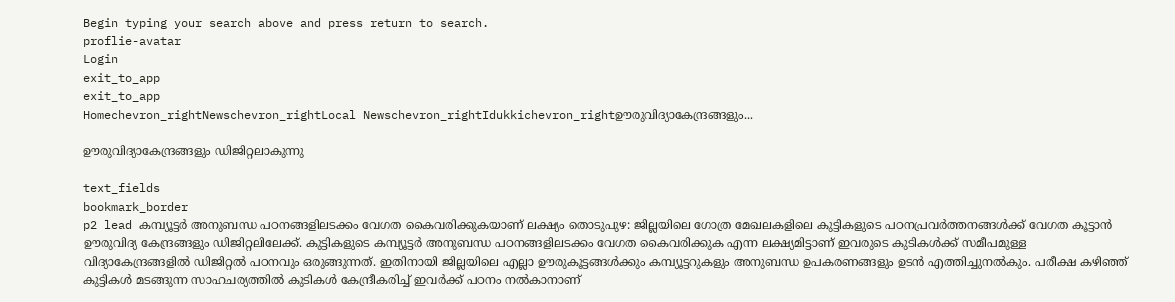Begin typing your search above and press return to search.
proflie-avatar
Login
exit_to_app
exit_to_app
Homechevron_rightNewschevron_rightLocal Newschevron_rightIdukkichevron_rightഊരുവിദ്യാകേന്ദ്രങ്ങളും...

ഊരുവിദ്യാകേന്ദ്രങ്ങളും ഡിജിറ്റലാകുന്നു

text_fields
bookmark_border
p2 lead കമ്പ്യൂട്ടർ അനുബന്ധ പഠനങ്ങളിലടക്കം വേഗത കൈവരിക്കുകയാണ് ലക്ഷ്യം തൊടുപുഴ: ജില്ലയിലെ ഗോത്ര മേഖലകളിലെ കുട്ടികളുടെ പഠനപ്രവർത്തനങ്ങൾക്ക് വേഗത കൂട്ടാൻ ഊരുവിദ്യ കേന്ദ്രങ്ങളും ഡിജിറ്റലിലേക്ക്. കുട്ടികളുടെ കമ്പ്യൂട്ടർ അനുബന്ധ പഠനങ്ങളിലടക്കം വേഗത കൈവരിക്കുക എന്ന ലക്ഷ്യമിട്ടാണ് ഇവരുടെ കുടികൾക്ക് സമീപമുള്ള വിദ്യാകേന്ദ്രങ്ങളിൽ ഡിജിറ്റൽ പഠനവും ഒരുങ്ങുന്നത്. ഇതിനായി ജില്ലയിലെ എല്ലാ ഊരുകൂട്ടങ്ങൾക്കും കമ്പ്യൂട്ടറുകളും അനുബന്ധ ഉപകരണങ്ങളും ഉടൻ എത്തിച്ചുനൽകും. പരീക്ഷ കഴിഞ്ഞ് കുട്ടികൾ മടങ്ങുന്ന സാഹചര്യത്തിൽ കുടികൾ കേന്ദ്രീകരിച്ച് ഇവർക്ക് പഠനം നൽകാനാണ്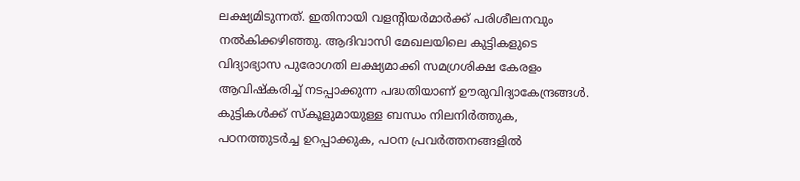ലക്ഷ്യമിടുന്നത്. ഇതിനായി വളന്‍റിയർമാർക്ക് പരിശീലനവും നൽകിക്കഴിഞ്ഞു. ആദിവാസി മേഖലയിലെ കുട്ടികളുടെ വിദ്യാഭ്യാസ പുരോഗതി ലക്ഷ്യമാക്കി സമഗ്രശിക്ഷ കേരളം ആവിഷ്കരിച്ച് നടപ്പാക്കുന്ന പദ്ധതിയാണ് ഊരുവിദ്യാകേന്ദ്രങ്ങൾ. കുട്ടികൾക്ക് സ്കൂളുമായുള്ള ബന്ധം നിലനിർത്തുക, പഠനത്തുടർച്ച ഉറപ്പാക്കുക, പഠന പ്രവർത്തനങ്ങളിൽ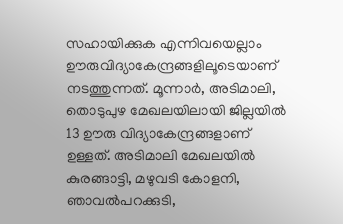സഹായിക്കുക എന്നിവയെല്ലാം ഊരുവിദ്യാകേന്ദ്രങ്ങളിലൂടെയാണ് നടത്തുന്നത്. മൂന്നാർ, അടിമാലി, തൊടുപുഴ മേഖലയിലായി ജില്ലയിൽ 13 ഊരു വിദ്യാകേന്ദ്രങ്ങളാണ് ഉള്ളത്. അടിമാലി മേഖലയിൽ കുരങ്ങാട്ടി, മഴുവടി കോളനി, ഞാവൽപറക്കുടി,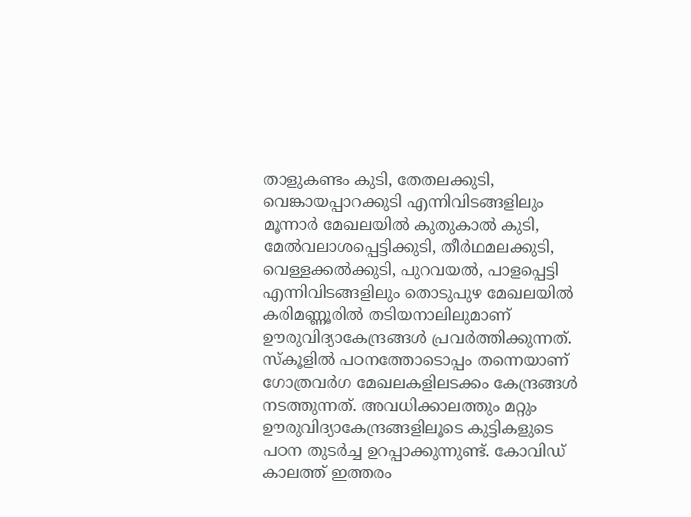താളുകണ്ടം കുടി, തേതലക്കുടി, വെങ്കായപ്പാറക്കുടി എന്നിവിടങ്ങളിലും മൂന്നാർ മേഖലയിൽ കുതുകാൽ കുടി, മേൽവലാശപ്പെട്ടിക്കുടി, തീർഥമലക്കുടി, വെള്ളക്കൽക്കുടി, പുറവയൽ, പാളപ്പെട്ടി എന്നിവിടങ്ങളിലും തൊടുപുഴ മേഖലയിൽ കരിമണ്ണൂരിൽ തടിയനാലിലുമാണ് ഊരുവിദ്യാകേന്ദ്രങ്ങൾ പ്രവർത്തിക്കുന്നത്. സ്കൂളിൽ പഠനത്തോടൊപ്പം തന്നെയാണ് ഗോത്രവർഗ മേഖലകളിലടക്കം കേന്ദ്രങ്ങൾ നടത്തുന്നത്. അവധിക്കാലത്തും മറ്റും ഊരുവിദ്യാകേന്ദ്രങ്ങളിലൂടെ കുട്ടികളുടെ പഠന തുടർച്ച ഉറപ്പാക്കുന്നുണ്ട്. കോവിഡ് കാലത്ത് ഇത്തരം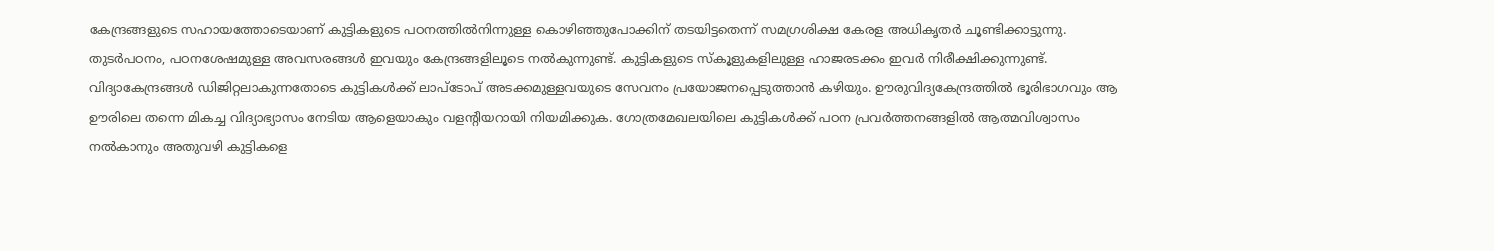കേന്ദ്രങ്ങളുടെ സഹായത്തോടെയാണ് കുട്ടികളുടെ പഠനത്തിൽനിന്നുള്ള കൊഴിഞ്ഞുപോക്കിന് തടയിട്ടതെന്ന് സമഗ്രശിക്ഷ കേരള അധികൃതർ ചൂണ്ടിക്കാട്ടുന്നു. തുടർപഠനം, പഠനശേഷമുള്ള അവസരങ്ങൾ ഇവയും കേന്ദ്രങ്ങളിലൂടെ നൽകുന്നുണ്ട്. കുട്ടികളുടെ സ്കൂളുകളിലുള്ള ഹാജരടക്കം ഇവർ നിരീക്ഷിക്കുന്നുണ്ട്. വിദ്യാകേന്ദ്രങ്ങൾ ഡിജിറ്റലാകുന്നതോടെ കുട്ടികൾക്ക് ലാപ്ടോപ് അടക്കമുള്ളവയുടെ സേവനം പ്രയോജനപ്പെടുത്താൻ കഴിയും. ഊരുവിദ്യകേന്ദ്രത്തിൽ ഭൂരിഭാഗവും ആ ഊരിലെ തന്നെ മികച്ച വിദ്യാഭ്യാസം നേടിയ ആളെയാകും വളന്‍റിയറായി നിയമിക്കുക. ഗോത്രമേഖലയിലെ കുട്ടികൾക്ക് പഠന പ്രവർത്തനങ്ങളിൽ ആത്മവിശ്വാസം നൽകാനും അതുവഴി കുട്ടികളെ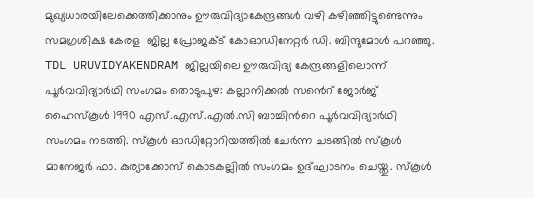മുഖ്യധാരയിലേക്കെത്തിക്കാനും ഊരുവിദ്യാകേന്ദ്രങ്ങൾ വഴി കഴിഞ്ഞിട്ടുണ്ടെന്നും സമഗ്രശിക്ഷ കേരള  ജില്ല പ്രോജക്ട് കോഓഡിനേറ്റർ ഡി. ബിന്ദുമോൾ പറഞ്ഞു.  TDL URUVIDYAKENDRAM ജില്ലയിലെ ഊരുവിദ്യ കേന്ദ്രങ്ങളിലൊന്ന് പൂർവവിദ്യാര്‍ഥി സംഗമം തൊടുപുഴ: കല്ലാനിക്കൽ സൻെറ്‌ ജോർജ് ഹൈസ്കൂൾ 1990 എസ്.എസ്.എൽ.സി ബാച്ചിന്‍റെ പൂർവവിദ്യാര്‍ഥി സംഗമം നടത്തി. സ്‌കൂള്‍ ഓഡിറ്റോറിയത്തില്‍ ചേര്‍ന്ന ചടങ്ങില്‍ സ്‌കൂള്‍ മാനേജര്‍ ഫാ. കുര്യാക്കോസ് കൊടകല്ലില്‍ സംഗമം ഉദ്ഘാടനം ചെയ്തു. സ്കൂൾ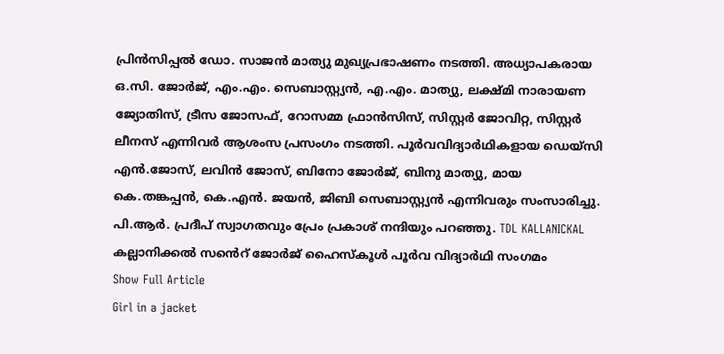പ്രിൻസിപ്പൽ ഡോ. സാജൻ മാത്യു മുഖ്യപ്രഭാഷണം നടത്തി. അധ്യാപകരായ ഒ.സി. ജോർജ്, എം.എം. സെബാസ്റ്റ്യൻ, എ.എം. മാത്യു, ലക്ഷ്മി നാരായണ ജ്യോതിസ്, ട്രീസ ജോസഫ്, റോസമ്മ ഫ്രാൻസിസ്, സിസ്റ്റർ ജോവിറ്റ, സിസ്റ്റർ ലീനസ് എന്നിവർ ആശംസ പ്രസംഗം നടത്തി. പൂർവവിദ്യാർഥികളായ ഡെയ്സി എൻ.ജോസ്, ലവിൻ ജോസ്, ബിനോ ജോർജ്, ബിനു മാത്യു, മായ കെ.തങ്കപ്പൻ, കെ.എൻ. ജയൻ, ജിബി സെബാസ്റ്റ്യൻ എന്നിവരും സംസാരിച്ചു. പി.ആർ. പ്രദീപ് സ്വാഗതവും പ്രേം പ്രകാശ് നന്ദിയും പറഞ്ഞു. TDL KALLANICKAL കല്ലാനിക്കൽ സൻെറ്‌ ജോർജ് ഹൈസ്കൂൾ പൂർവ വിദ്യാര്‍ഥി സംഗമം
Show Full Article
Girl in a jacket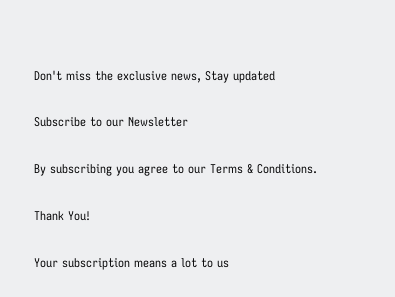Don't miss the exclusive news, Stay updated

Subscribe to our Newsletter

By subscribing you agree to our Terms & Conditions.

Thank You!

Your subscription means a lot to us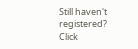Still haven't registered? Click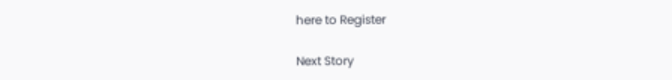here to Register

Next Story